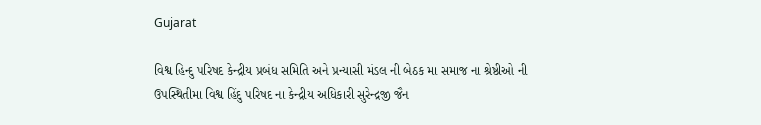Gujarat

વિશ્વ હિન્દુ પરિષદ કેન્દ્રીય પ્રબંધ સમિતિ અને પ્રન્યાસી મંડલ ની બેઠક મા સમાજ ના શ્રેષ્ઠીઓ ની ઉપસ્થિતીમા વિશ્વ હિંદુ પરિષદ ના કેન્દ્રીય અધિકારી સુરેન્દ્રજી જૈન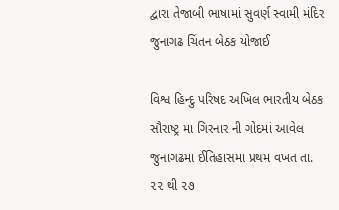દ્વારા તેજાબી ભાષામાં સુવર્ણ સ્વામી મંદિર જુનાગઢ ચિંતન બેઠક યોજાઈ

વિશ્વ હિન્દુ પરિષદ અખિલ ભારતીય બેઠક સૌરાષ્ટ્ર મા ગિરનાર ની ગોદમાં આવેલ જુનાગઢમા ઈતિહાસમા પ્રથમ વખત તા. ૨૨ થી ૨૭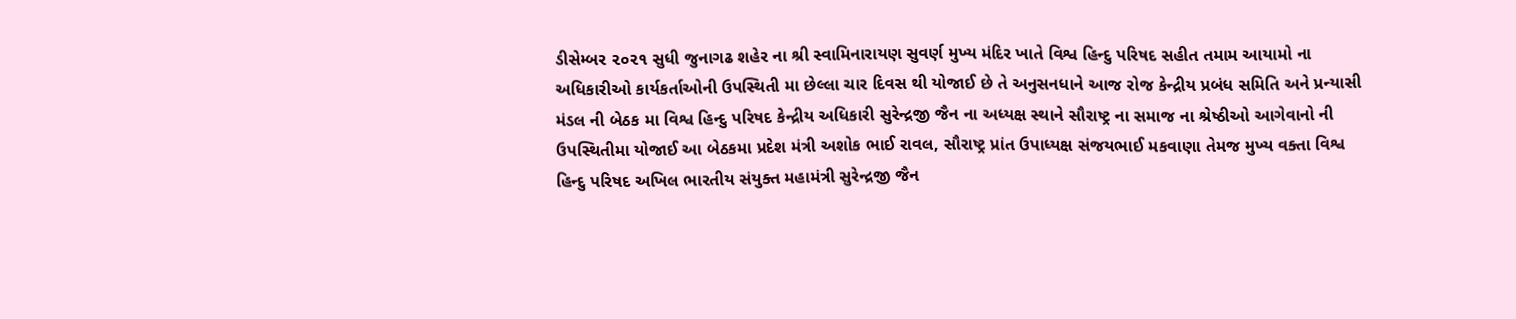ડીસેમ્બર ૨૦૨૧ સુધી જુનાગઢ શહેર ના શ્રી સ્વામિનારાયણ સુવર્ણ મુખ્ય મંદિર ખાતે વિશ્વ હિન્દુ પરિષદ સહીત તમામ આયામો ના અધિકારીઓ કાર્યકર્તાઓની ઉપસ્થિતી મા છેલ્લા ચાર દિવસ થી યોજાઈ છે તે અનુસનધાને આજ રોજ કેન્દ્રીય પ્રબંધ સમિતિ અને પ્રન્યાસી મંડલ ની બેઠક મા વિશ્વ હિન્દુ પરિષદ કેન્દ્રીય અધિકારી સુરેન્દ્રજી જૈન ના અધ્યક્ષ સ્થાને સૌરાષ્ટ્ર ના સમાજ ના શ્રેષ્ઠીઓ આગેવાનો ની ઉપસ્થિતીમા યોજાઈ આ બેઠકમા પ્રદેશ મંત્રી અશોક ભાઈ રાવલ, સૌરાષ્ટ્ર પ્રાંત ઉપાધ્યક્ષ સંજયભાઈ મકવાણા તેમજ મુખ્ય વક્તા વિશ્વ હિન્દુ પરિષદ અખિલ ભારતીય સંયુક્ત મહામંત્રી સુરેન્દ્રજી જૈન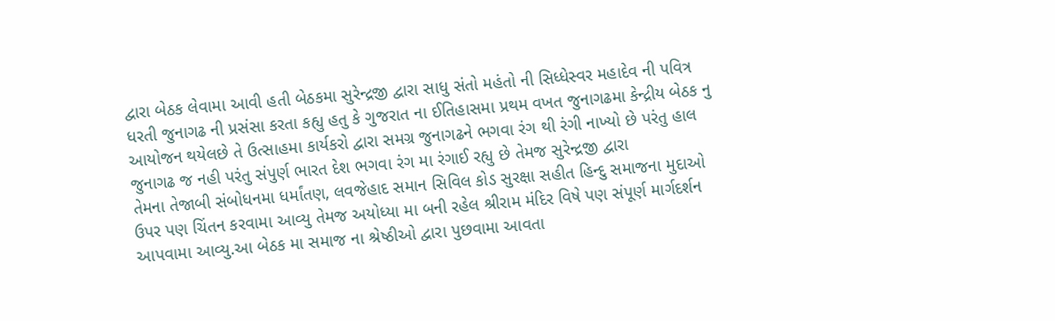દ્વારા બેઠક લેવામા આવી હતી બેઠકમા સુરેન્દ્રજી દ્વારા સાધુ સંતો મહંતો ની સિધ્ધેસ્વર મહાદેવ ની પવિત્ર ધરતી જુનાગઢ ની પ્રસંસા કરતા કહ્યુ હતુ કે ગુજરાત ના ઈતિહાસમા પ્રથમ વખત જુનાગઢમા કેન્દ્રીય બેઠક નુ આયોજન થયેલછે તે ઉત્સાહમા કાર્યકરો દ્વારા સમગ્ર જુનાગઢને ભગવા રંગ થી રંગી નાખ્યો છે પરંતુ હાલ જુનાગઢ જ નહી પરંતુ સંપુર્ણ ભારત દેશ ભગવા રંગ મા રંગાઈ રહ્યુ છે તેમજ સુરેન્દ્રજી દ્વારા
તેમના તેજાબી સંબોધનમા ધર્માંતણ, લવજેહાદ સમાન સિવિલ કોડ સુરક્ષા સહીત હિન્દુ સમાજના મુદાઓ  ઉપર પણ ચિંતન કરવામા આવ્યુ તેમજ અયોધ્યા મા બની રહેલ શ્રીરામ મંદિર વિષે પણ સંપૂર્ણ માર્ગદર્શન આપવામા આવ્યુ.આ બેઠક મા સમાજ ના શ્રેષ્ઠીઓ દ્વારા પુછવામા આવતા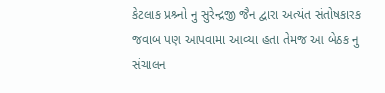કેટલાક પ્રશ્ર્નો નુ સુરેન્દ્રજી જૈન દ્વારા અત્યંત સંતોષકારક જવાબ પણ આપવામા આવ્યા હતા તેમજ આ બેઠક નુ સંચાલન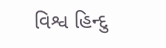વિશ્વ હિન્દુ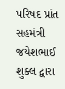પરિષદ પ્રાંત સહમંત્રી જયેશભાઈ શુક્લ દ્વારા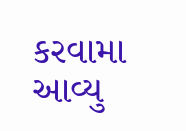કરવામા આવ્યુ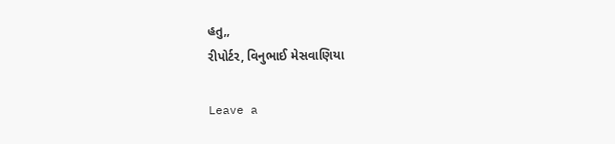હતુ,,
રીપોર્ટર, વિનુભાઈ મેસવાણિયા

Leave a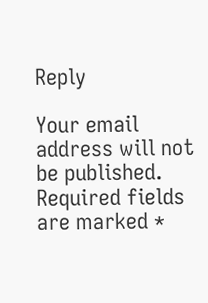Reply

Your email address will not be published. Required fields are marked *